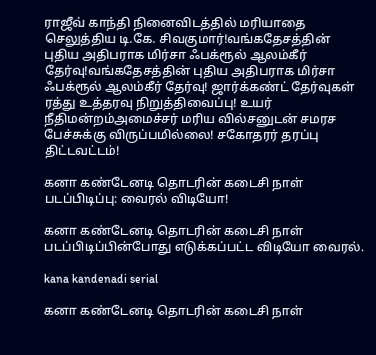ராஜீவ் காந்தி நினைவிடத்தில் மரியாதை செலுத்திய டி.கே. சிவகுமார்!வங்கதேசத்தின் புதிய அதிபராக மிர்சா ஃபக்ரூல் ஆலம்கீர் தேர்வு!வங்கதேசத்தின் புதிய அதிபராக மிர்சா ஃபக்ரூல் ஆலம்கீர் தேர்வு! ஜார்க்கண்ட் தேர்வுகள் ரத்து உத்தரவு நிறுத்திவைப்பு! உயர் நீதிமன்றம்அமைச்சர் மரிய வில்சனுடன் சமரச பேச்சுக்கு விருப்பமில்லை! சகோதரர் தரப்பு திட்டவட்டம்!

கனா கண்டேனடி தொடரின் கடைசி நாள் படப்பிடிப்பு: வைரல் விடியோ!

கனா கண்டேனடி தொடரின் கடைசி நாள் படப்பிடிப்பின்போது எடுக்கப்பட்ட விடியோ வைரல்.

kana kandenadi serial

கனா கண்டேனடி தொடரின் கடைசி நாள்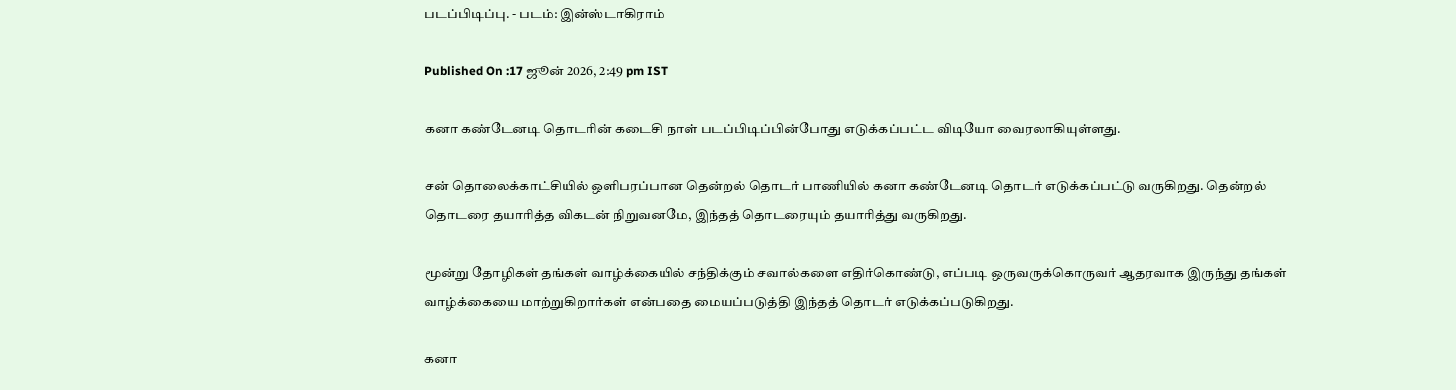படப்பிடிப்பு. - படம்: இன்ஸ்டாகிராம்

Published On :17 ஜூன் 2026, 2:49 pm IST

கனா கண்டேனடி தொடரின் கடைசி நாள் படப்பிடிப்பின்போது எடுக்கப்பட்ட விடியோ வைரலாகியுள்ளது.

சன் தொலைக்காட்சியில் ஒளிபரப்பான தென்றல் தொடர் பாணியில் கனா கண்டேனடி தொடர் எடுக்கப்பட்டு வருகிறது. தென்றல் தொடரை தயாரித்த விகடன் நிறுவனமே, இந்தத் தொடரையும் தயாரித்து வருகிறது.

மூன்று தோழிகள் தங்கள் வாழ்க்கையில் சந்திக்கும் சவால்களை எதிர்கொண்டு, எப்படி ஒருவருக்கொருவர் ஆதரவாக இருந்து தங்கள் வாழ்க்கையை மாற்றுகிறார்கள் என்பதை மையப்படுத்தி இந்தத் தொடர் எடுக்கப்படுகிறது.

கனா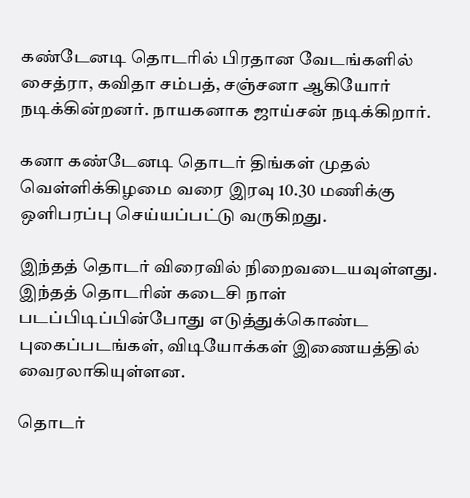கண்டேனடி தொடரில் பிரதான வேடங்களில் சைத்ரா, கவிதா சம்பத், சஞ்சனா ஆகியோர் நடிக்கின்றனர். நாயகனாக ஜாய்சன் நடிக்கிறார்.

கனா கண்டேனடி தொடர் திங்கள் முதல் வெள்ளிக்கிழமை வரை இரவு 10.30 மணிக்கு ஒளிபரப்பு செய்யப்பட்டு வருகிறது.

இந்தத் தொடர் விரைவில் நிறைவடையவுள்ளது. இந்தத் தொடரின் கடைசி நாள் படப்பிடிப்பின்போது எடுத்துக்கொண்ட புகைப்படங்கள், விடியோக்கள் இணையத்தில் வைரலாகியுள்ளன.

தொடர்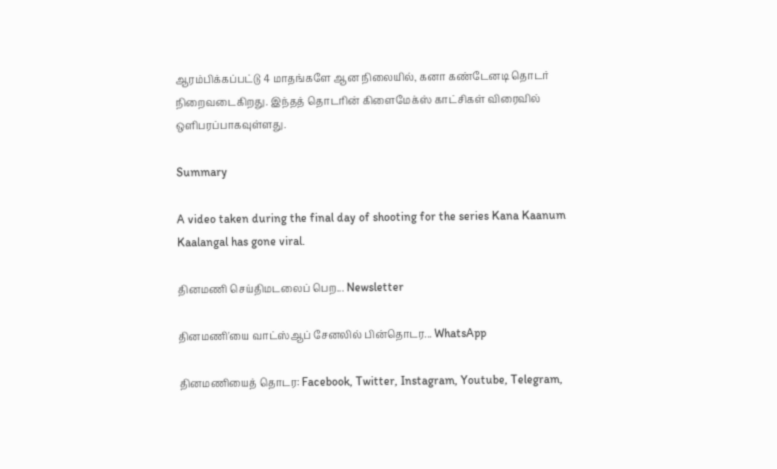ஆரம்பிக்கப்பட்டு 4 மாதங்களே ஆன நிலையில், கனா கண்டேனடி தொடர் நிறைவடைகிறது. இந்தத் தொடரின் கிளைமேக்ஸ் காட்சிகள் விரைவில் ஒளிபரப்பாகவுள்ளது.

Summary

A video taken during the final day of shooting for the series Kana Kaanum Kaalangal has gone viral.

தினமணி செய்திமடலைப் பெற... Newsletter

தினமணி'யை வாட்ஸ்ஆப் சேனலில் பின்தொடர... WhatsApp

தினமணியைத் தொடர: Facebook, Twitter, Instagram, Youtube, Telegram,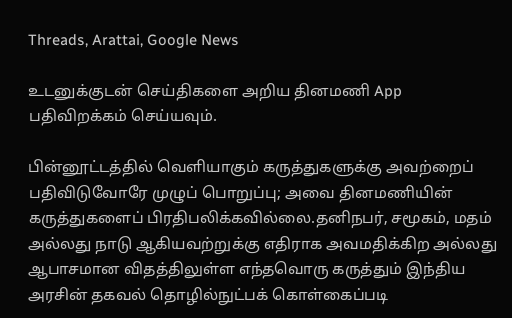Threads, Arattai, Google News

உடனுக்குடன் செய்திகளை அறிய தினமணி App பதிவிறக்கம் செய்யவும்.

பின்னூட்டத்தில் வெளியாகும் கருத்துகளுக்கு அவற்றைப் பதிவிடுவோரே முழுப் பொறுப்பு; அவை தினமணியின் கருத்துகளைப் பிரதிபலிக்கவில்லை.தனிநபர், சமூகம், மதம் அல்லது நாடு ஆகியவற்றுக்கு எதிராக அவமதிக்கிற அல்லது ஆபாசமான விதத்திலுள்ள எந்தவொரு கருத்தும் இந்திய அரசின் தகவல் தொழில்நுட்பக் கொள்கைப்படி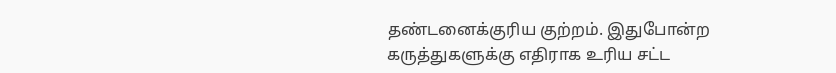தண்டனைக்குரிய குற்றம். இதுபோன்ற கருத்துகளுக்கு எதிராக உரிய சட்ட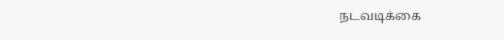நடவடிக்கை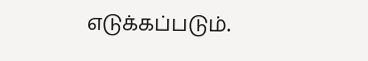எடுக்கப்படும்.